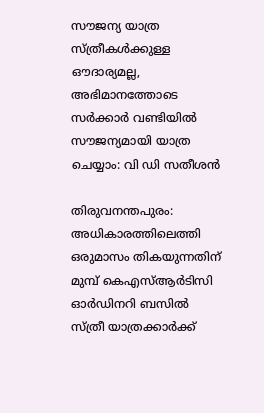സൗജന്യ യാത്ര സ്ത്രീകൾക്കുള്ള ഔദാര്യമല്ല, അഭിമാനത്തോടെ സർക്കാർ വണ്ടിയിൽ സൗജന്യമായി യാത്ര ചെയ്യാം: വി ഡി സതീശൻ

തിരുവനന്തപുരം: അധികാരത്തിലെത്തി ഒരുമാസം തികയുന്നതിന് മുമ്പ് കെഎസ്ആർടിസി ഓ‍ർഡിനറി ബസിൽ സ്ത്രീ യാത്രക്കാർക്ക്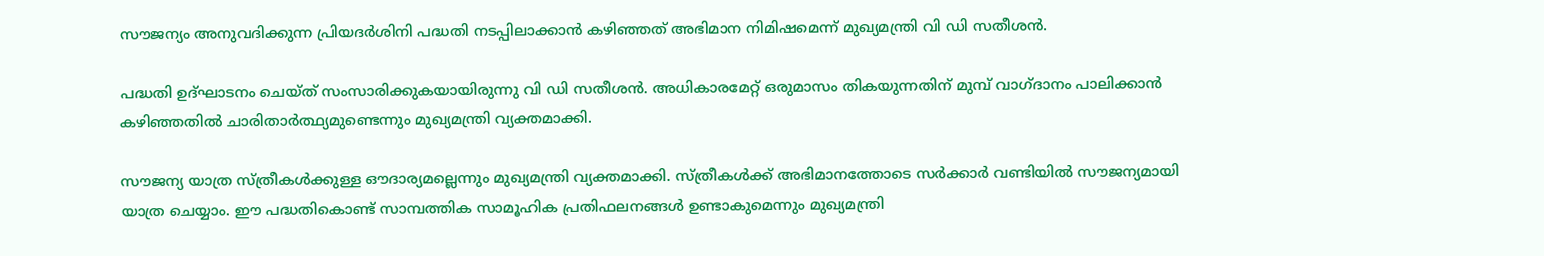സൗജന്യം അനുവദിക്കുന്ന പ്രിയദർശിനി പദ്ധതി നടപ്പിലാക്കാൻ കഴിഞ്ഞത് അഭിമാന നിമിഷമെന്ന് മുഖ്യമന്ത്രി വി ഡി സതീശൻ.

പദ്ധതി ഉദ്ഘാടനം ചെയ്ത് സംസാരിക്കുകയായിരുന്നു വി ഡി സതീശൻ. അധികാരമേറ്റ് ഒരുമാസം തികയുന്നതിന് മുമ്പ് വാഗ്ദാനം പാലിക്കാൻ കഴിഞ്ഞതിൽ ചാരിതാർത്ഥ്യമുണ്ടെന്നും മുഖ്യമന്ത്രി വ്യക്തമാക്കി.

സൗജന്യ യാത്ര സ്ത്രീകൾക്കുള്ള ഔദാര്യമല്ലെന്നും മുഖ്യമന്ത്രി വ്യക്തമാക്കി. സ്ത്രീകൾക്ക് അഭിമാനത്തോടെ സർക്കാർ വണ്ടിയിൽ സൗജന്യമായി യാത്ര ചെയ്യാം. ഈ പദ്ധതികൊണ്ട് സാമ്പത്തിക സാമൂഹിക പ്രതിഫലനങ്ങൾ ഉണ്ടാകുമെന്നും മുഖ്യമന്ത്രി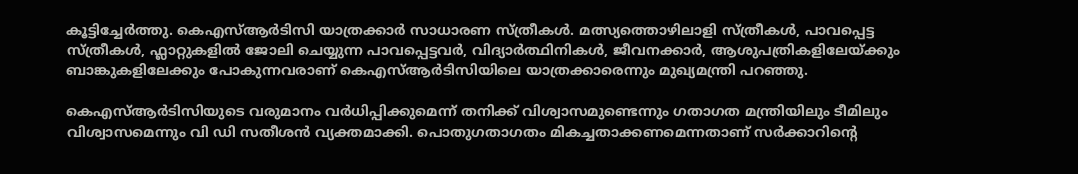കൂട്ടിച്ചേർത്തു. കെഎസ്ആർടിസി യാത്രക്കാർ സാധാരണ സ്ത്രീകൾ. മത്സ്യത്തൊഴിലാളി സ്ത്രീകൾ, പാവപ്പെട്ട സ്ത്രീകൾ, ഫ്ലാറ്റുകളിൽ ജോലി ചെയ്യുന്ന പാവപ്പെട്ടവർ, വിദ്യാർത്ഥിനികൾ, ജീവനക്കാർ, ആശുപത്രികളിലേയ്ക്കും ബാങ്കുകളിലേക്കും പോകുന്നവരാണ് കെഎസ്ആർടിസിയിലെ യാത്രക്കാരെന്നും മുഖ്യമന്ത്രി പറഞ്ഞു.

കെഎസ്ആ‍ർടിസിയുടെ വരുമാനം വർധിപ്പിക്കുമെന്ന് തനിക്ക് വിശ്വാസമുണ്ടെന്നും ഗതാഗത മന്ത്രിയിലും ടീമിലും വിശ്വാസമെന്നും വി ഡി സതീശൻ വ്യക്തമാക്കി. പൊതുഗതാഗതം മികച്ചതാക്കണമെന്നതാണ് സർക്കാറിന്റെ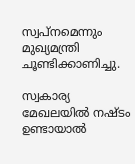സ്വപ്നമെന്നും മുഖ്യമന്ത്രി ചൂണ്ടിക്കാണിച്ചു.

സ്വകാര്യ മേഖലയിൽ നഷ്ടം ഉണ്ടായാൽ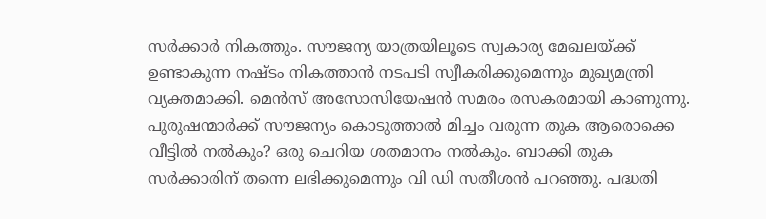സർക്കാർ നികത്തും. സൗജന്യ യാത്രയിലൂടെ സ്വകാര്യ മേഖലയ്ക്ക് ഉണ്ടാകുന്ന നഷ്ടം നികത്താൻ നടപടി സ്വീകരിക്കുമെന്നും മുഖ്യമന്ത്രി വ്യക്തമാക്കി. മെൻസ് അസോസിയേഷൻ സമരം രസകരമായി കാണുന്നു. പുരുഷന്മാർക്ക് സൗജന്യം കൊടുത്താൽ മിച്ചം വരുന്ന തുക ആരൊക്കെ വീട്ടിൽ നൽകും? ഒരു ചെറിയ ശതമാനം നൽകും. ബാക്കി തുക സർക്കാരിന് തന്നെ ലഭിക്കുമെന്നും വി ഡി സതീശൻ പറഞ്ഞു. പദ്ധതി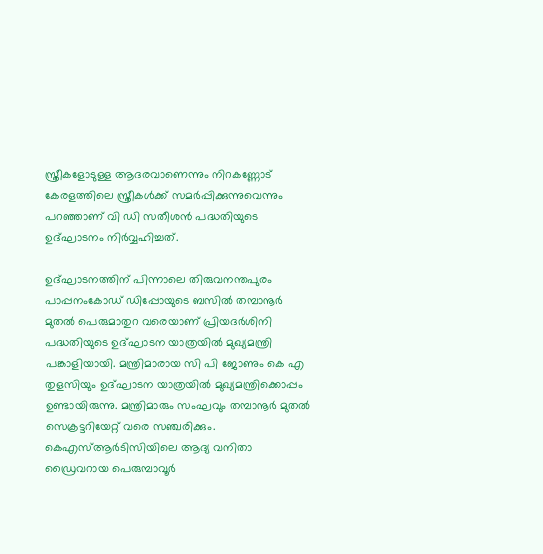സ്ത്രീകളോടുള്ള ആദരവാണെന്നും നിറകണ്ണോട് കേരളത്തിലെ സ്ത്രീകൾക്ക് സമർപ്പിക്കുന്നുവെന്നും പറഞ്ഞാണ് വി ഡി സതീശൻ പദ്ധതിയുടെ ഉദ്ഘാടനം നിർവ്വഹിച്ചത്.

ഉദ്ഘാടനത്തിന് പിന്നാലെ തിരുവനന്തപുരം പാപ്പനംകോഡ് ഡിപ്പോയുടെ ബസിൽ തമ്പാനൂർ മുതൽ പെരുമാതുറ വരെയാണ് പ്രിയദർശിനി പദ്ധതിയുടെ ഉദ്ഘാടന യാത്രയിൽ മുഖ്യമന്ത്രി പങ്കാളിയായി. മന്ത്രിമാരായ സി പി ജോണും കെ എ തുളസിയും ഉദ്ഘാടന യാത്രയിൽ മുഖ്യമന്ത്രിക്കൊപ്പം ഉണ്ടായിരുന്നു. മന്ത്രിമാരും സംഘവും തമ്പാനൂർ മുതൽ സെക്രട്ടറിയേറ്റ് വരെ സഞ്ചരിക്കും. കെഎസ്ആർടിസിയിലെ ആദ്യ വനിതാ ഡ്രൈവറായ പെരുമ്പാവൂർ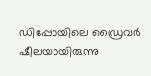ഡിപ്പോയിലെ ഡ്രൈവർ ഷീലയായിരുന്നു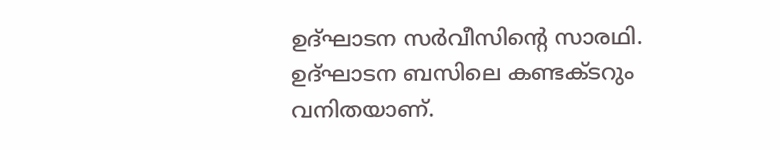ഉദ്ഘാടന സർവീസിൻ്റെ സാരഥി. ഉദ്ഘാടന ബസിലെ കണ്ടക്ടറും വനിതയാണ്.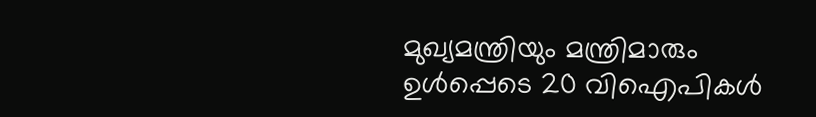മുഖ്യമന്ത്രിയും മന്ത്രിമാരും ഉൾപ്പെടെ 20 വിഐപികൾ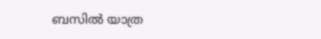ബസിൽ യാത്ര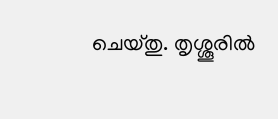ചെയ്തു. തൃശ്ശൂരിൽ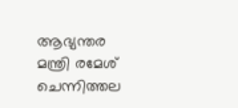ആഭ്യന്തര മന്ത്രി രമേശ് ചെന്നിത്തല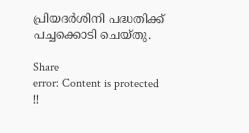പ്രിയദർശിനി പദ്ധതിക്ക് പച്ചക്കൊടി ചെയ്തു.

Share
error: Content is protected !!